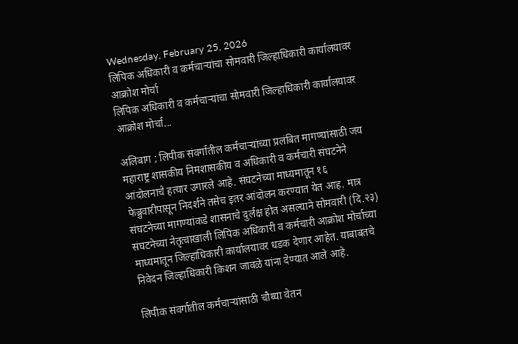Wednesday, February 25, 2026
लिपिक अधिकारी व कर्मचाऱ्यांचा सोमवारी जिल्हाधिकारी कार्यालयावर आक्रोश मोर्चा
लिपिक अधिकारी व कर्मचाऱ्यांचा सोमवारी जिल्हाधिकारी कार्यालयावर आक्रोश मोर्चा...

अलिबाग ; लिपीक संवर्गातील कर्मचाऱ्यांच्या प्रलंबित मागण्यांसाठी जय महाराष्ट्र शासकीय निमशासकीय व अधिकारी व कर्मचारी संघटनेने आंदोलनाचे हत्यार उगारले आहे. संघटनेच्या माध्यमातून १६ फेब्रुवारीपासून निदर्शने तसेच इतर आंदोलन करण्यात येत आह. मात्र संघटनेच्या मागण्यांकडे शासनाचे दुर्लक्ष होत असल्याने सोमवारी (दि.२३) संघटनेच्या नेतृत्वाखाली लिपिक अधिकारी व कर्मचारी आक्रोश मोर्चाच्या माध्यमातून जिल्हाधिकारी कार्यालयावर धडक देणार आहेत. याबाबतचे निवेदन जिल्हाधिकारी किशन जावळे यांना देण्यात आले आहे.

लिपीक संवर्गातील कर्मचाऱ्यांसाठी चौथ्या वेतन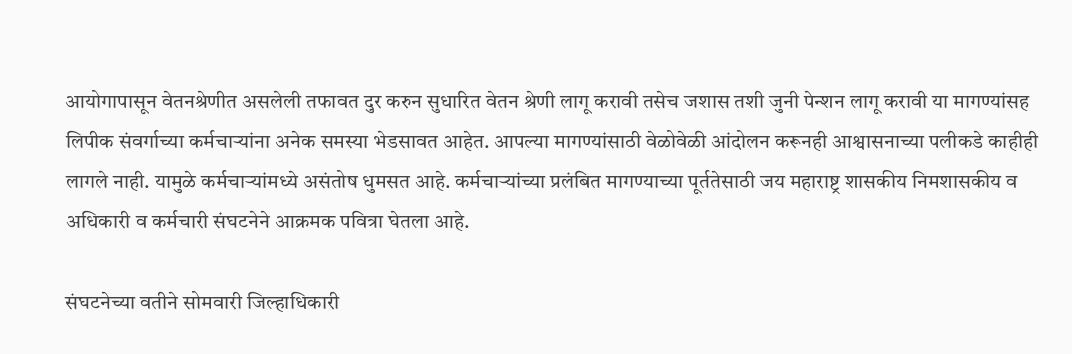आयोगापासून वेतनश्रेणीत असलेली तफावत दुर करुन सुधारित वेतन श्रेणी लागू करावी तसेच जशास तशी जुनी पेन्शन लागू करावी या मागण्यांसह लिपीक संवर्गाच्या कर्मचाऱ्यांना अनेक समस्या भेडसावत आहेत. आपल्या मागण्यांसाठी वेळोवेळी आंदोलन करूनही आश्वासनाच्या पलीकडे काहीही लागले नाही. यामुळे कर्मचाऱ्यांमध्ये असंतोष धुमसत आहे. कर्मचाऱ्यांच्या प्रलंबित मागण्याच्या पूर्ततेसाठी जय महाराष्ट्र शासकीय निमशासकीय व अधिकारी व कर्मचारी संघटनेने आक्रमक पवित्रा घेतला आहे.

संघटनेच्या वतीने सोमवारी जिल्हाधिकारी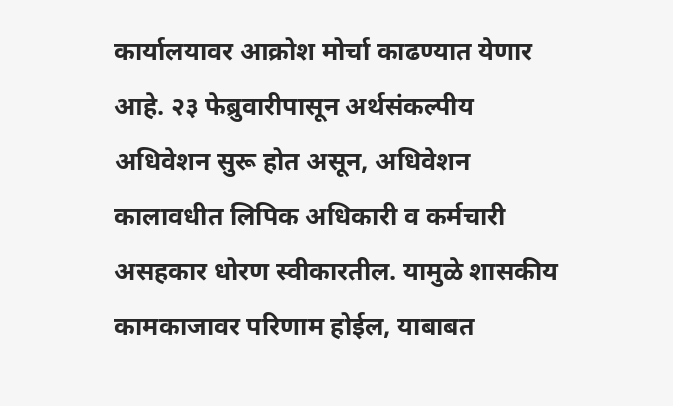कार्यालयावर आक्रोश मोर्चा काढण्यात येणार आहे. २३ फेब्रुवारीपासून अर्थसंकल्पीय अधिवेशन सुरू होत असून, अधिवेशन कालावधीत लिपिक अधिकारी व कर्मचारी असहकार धोरण स्वीकारतील. यामुळे शासकीय कामकाजावर परिणाम होईल, याबाबत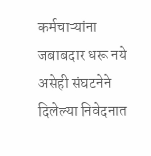कर्मचाऱ्यांना जबाबदार धरू नये असेही संघटनेने दिलेल्या निवेदनात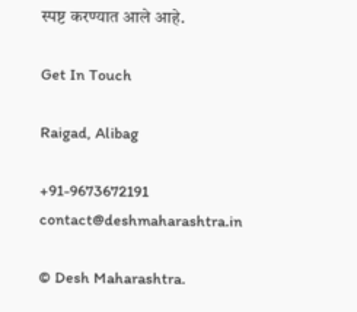स्पष्ट करण्यात आले आहे.

Get In Touch

Raigad, Alibag

+91-9673672191 contact@deshmaharashtra.in

© Desh Maharashtra.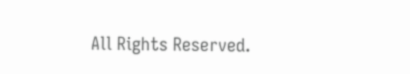All Rights Reserved.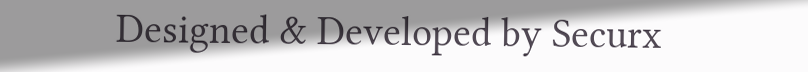Designed & Developed by Securx